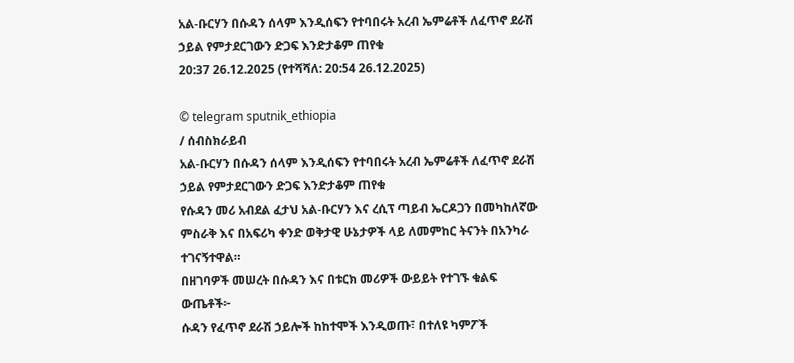አል-ቡርሃን በሱዳን ሰላም እንዲሰፍን የተባበሩት አረብ ኤምሬቶች ለፈጥኖ ደራሽ ኃይል የምታደርገውን ድጋፍ እንድታቆም ጠየቁ
20:37 26.12.2025 (የተሻሻለ: 20:54 26.12.2025)

© telegram sputnik_ethiopia
/ ሰብስክራይብ
አል-ቡርሃን በሱዳን ሰላም እንዲሰፍን የተባበሩት አረብ ኤምሬቶች ለፈጥኖ ደራሽ ኃይል የምታደርገውን ድጋፍ እንድታቆም ጠየቁ
የሱዳን መሪ አብደል ፈታህ አል-ቡርሃን እና ረሲፕ ጣይብ ኤርዶጋን በመካከለኛው ምስራቅ እና በአፍሪካ ቀንድ ወቅታዊ ሁኔታዎች ላይ ለመምከር ትናንት በአንካራ ተገናኝተዋል።
በዘገባዎች መሠረት በሱዳን እና በቱርክ መሪዎች ውይይት የተገኙ ቁልፍ ውጤቶች፦
ሱዳን የፈጥኖ ደራሽ ኃይሎች ከከተሞች እንዲወጡ፣ በተለዩ ካምፖች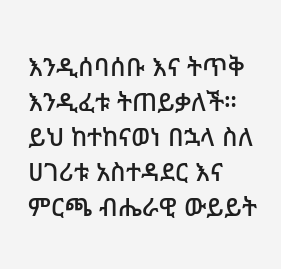እንዲሰባሰቡ እና ትጥቅ እንዲፈቱ ትጠይቃለች።
ይህ ከተከናወነ በኋላ ስለ ሀገሪቱ አስተዳደር እና ምርጫ ብሔራዊ ውይይት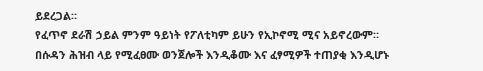ይደረጋል።
የፈጥኖ ደራሽ ኃይል ምንም ዓይነት የፖለቲካም ይሁን የኢኮኖሚ ሚና አይኖረውም።
በሱዳን ሕዝብ ላይ የሚፈፀሙ ወንጀሎች እንዲቆሙ እና ፈፃሚዎች ተጠያቂ እንዲሆኑ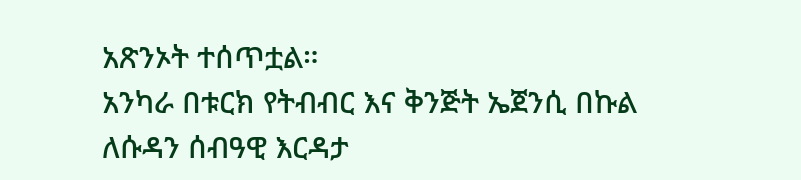አጽንኦት ተሰጥቷል።
አንካራ በቱርክ የትብብር እና ቅንጅት ኤጀንሲ በኩል ለሱዳን ሰብዓዊ እርዳታ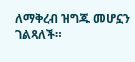ለማቅረብ ዝግጁ መሆኗን ገልጻለች።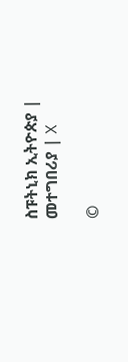ስፑትኒክ ኢትዮጵያ | መተግበሪያ | X

©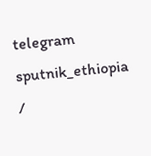telegram sputnik_ethiopia
/